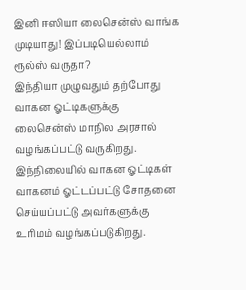இனி ஈஸியா லைசென்ஸ் வாங்க முடியாது! இப்படியெல்லாம் ரூல்ஸ் வருதா?
இந்தியா முழுவதும் தற்போது வாகன ஓட்டிகளுக்கு லைசென்ஸ் மாநில அரசால் வழங்கப்பட்டு வருகிறது. இந்நிலையில் வாகன ஓட்டிகள் வாகனம் ஓட்டப்பட்டு சோதனை செய்யப்பட்டு அவர்களுக்கு உரிமம் வழங்கப்படுகிறது.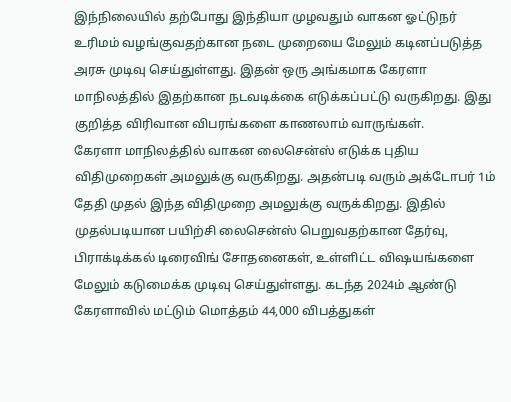இந்நிலையில் தற்போது இந்தியா முழவதும் வாகன ஓட்டுநர் உரிமம் வழங்குவதற்கான நடை முறையை மேலும் கடினப்படுத்த அரசு முடிவு செய்துள்ளது. இதன் ஒரு அங்கமாக கேரளா மாநிலத்தில் இதற்கான நடவடிக்கை எடுக்கப்பட்டு வருகிறது. இது குறித்த விரிவான விபரங்களை காணலாம் வாருங்கள்.
கேரளா மாநிலத்தில் வாகன லைசென்ஸ் எடுக்க புதிய விதிமுறைகள் அமலுக்கு வருகிறது. அதன்படி வரும் அக்டோபர் 1ம் தேதி முதல் இந்த விதிமுறை அமலுக்கு வருக்கிறது. இதில் முதல்படியான பயிற்சி லைசென்ஸ் பெறுவதற்கான தேர்வு, பிராக்டிக்கல் டிரைவிங் சோதனைகள், உள்ளிட்ட விஷயங்களை மேலும் கடுமைக்க முடிவு செய்துள்ளது. கடந்த 2024ம் ஆண்டு கேரளாவில் மட்டும் மொத்தம் 44,000 விபத்துகள்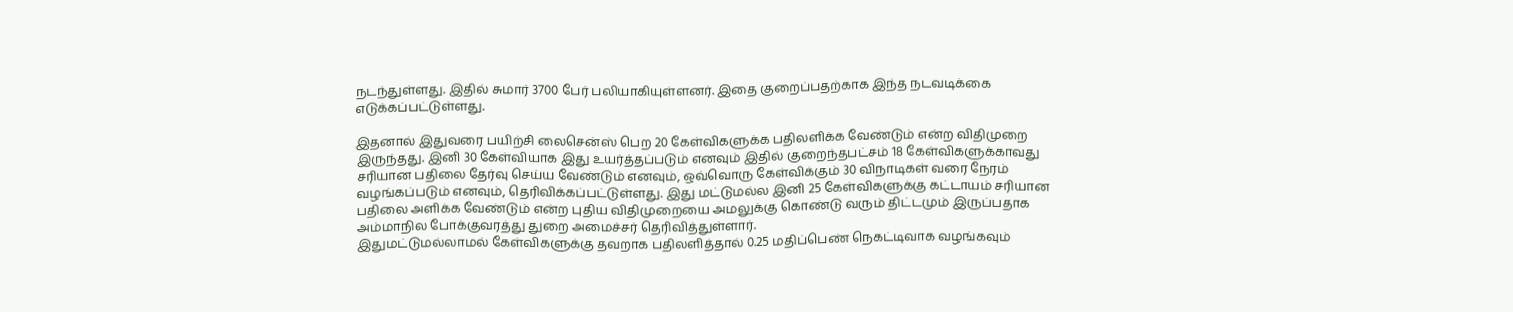நடந்துள்ளது. இதில் சுமார் 3700 பேர் பலியாகியுள்ளனர். இதை குறைப்பதற்காக இந்த நடவடிக்கை எடுக்கப்பட்டுள்ளது.

இதனால் இதுவரை பயிற்சி லைசென்ஸ் பெற 20 கேள்விகளுக்க பதிலளிக்க வேண்டும் என்ற விதிமுறை இருந்தது. இனி 30 கேள்வியாக இது உயர்த்தப்படும் எனவும் இதில் குறைந்தபட்சம் 18 கேள்விகளுக்காவது சரியான பதிலை தேர்வு செய்ய வேண்டும் எனவும், ஒவ்வொரு கேள்விக்கும் 30 விநாடிகள் வரை நேரம் வழங்கப்படும் எனவும், தெரிவிக்கப்பட்டுள்ளது. இது மட்டுமல்ல இனி 25 கேள்விகளுக்கு கட்டாயம் சரியான பதிலை அளிக்க வேண்டும் என்ற புதிய விதிமுறையை அமலுக்கு கொண்டு வரும் திட்டமும் இருப்பதாக அம்மாநில போக்குவரத்து துறை அமைச்சர் தெரிவித்துள்ளார்.
இதுமட்டுமல்லாமல் கேள்விகளுக்கு தவறாக பதிலளித்தால் 0.25 மதிப்பெண் நெகட்டிவாக வழங்கவும்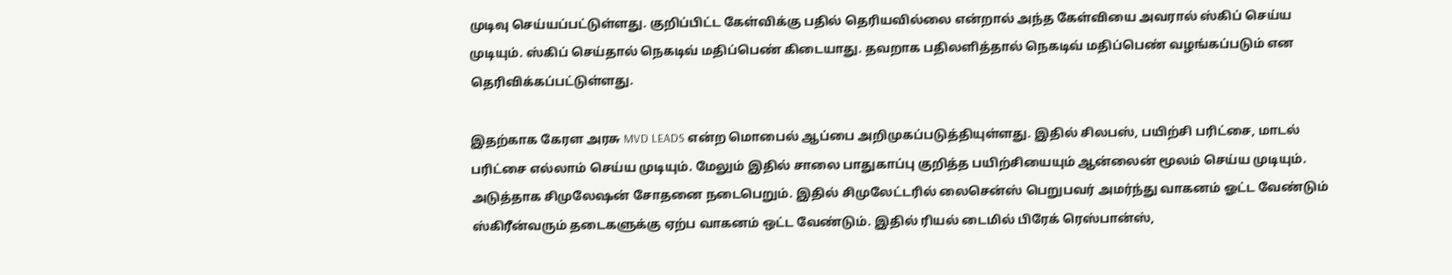முடிவு செய்யப்பட்டுள்ளது. குறிப்பிட்ட கேள்விக்கு பதில் தெரியவில்லை என்றால் அந்த கேள்வியை அவரால் ஸ்கிப் செய்ய முடியும். ஸ்கிப் செய்தால் நெகடிவ் மதிப்பெண் கிடையாது. தவறாக பதிலளித்தால் நெகடிவ் மதிப்பெண் வழங்கப்படும் என தெரிவிக்கப்பட்டுள்ளது.

இதற்காக கேரள அரசு MVD LEADS என்ற மொபைல் ஆப்பை அறிமுகப்படுத்தியுள்ளது. இதில் சிலபஸ், பயிற்சி பரிட்சை, மாடல் பரிட்சை எல்லாம் செய்ய முடியும். மேலும் இதில் சாலை பாதுகாப்பு குறித்த பயிற்சியையும் ஆன்லைன் மூலம் செய்ய முடியும். அடுத்தாக சிமுலேஷன் சோதனை நடைபெறும். இதில் சிமுலேட்டரில் லைசென்ஸ் பெறுபவர் அமர்ந்து வாகனம் ஓட்ட வேண்டும் ஸ்கிரீன்வரும் தடைகளுக்கு ஏற்ப வாகனம் ஒட்ட வேண்டும். இதில் ரியல் டைமில் பிரேக் ரெஸ்பான்ஸ்,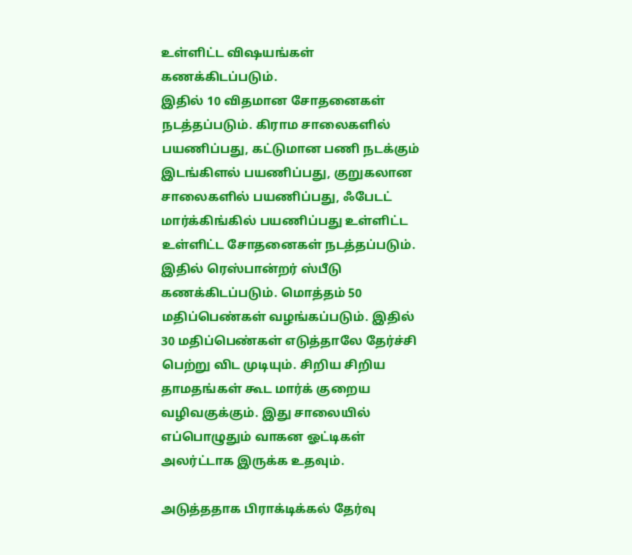உள்ளிட்ட விஷயங்கள் கணக்கிடப்படும்.
இதில் 10 விதமான சோதனைகள் நடத்தப்படும். கிராம சாலைகளில் பயணிப்பது, கட்டுமான பணி நடக்கும் இடங்கிளல் பயணிப்பது, குறுகலான சாலைகளில் பயணிப்பது, ஃபேடட் மார்க்கிங்கில் பயணிப்பது உள்ளிட்ட உள்ளிட்ட சோதனைகள் நடத்தப்படும். இதில் ரெஸ்பான்றர் ஸ்பீடு கணக்கிடப்படும். மொத்தம் 50 மதிப்பெண்கள் வழங்கப்படும். இதில் 30 மதிப்பெண்கள் எடுத்தாலே தேர்ச்சி பெற்று விட முடியும். சிறிய சிறிய தாமதங்கள் கூட மார்க் குறைய வழிவகுக்கும். இது சாலையில் எப்பொழுதும் வாகன ஓட்டிகள் அலர்ட்டாக இருக்க உதவும்.

அடுத்ததாக பிராக்டிக்கல் தேர்வு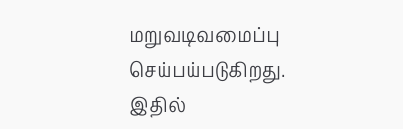மறுவடிவமைப்பு செய்பய்படுகிறது. இதில்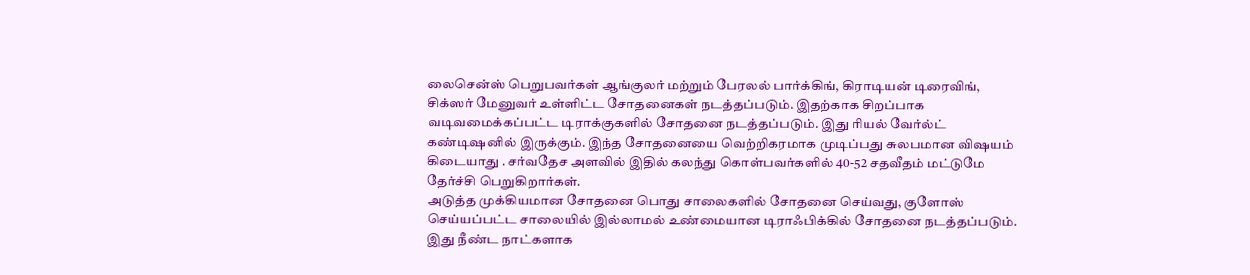லைசென்ஸ் பெறுபவர்கள் ஆங்குலர் மற்றும் பேரலல் பார்க்கிங், கிராடியன் டிரைவிங், சிக்ஸர் மேனுவர் உள்ளிட்ட சோதனைகள் நடத்தப்படும். இதற்காக சிறப்பாக வடிவமைக்கப்பட்ட டிராக்குகளில் சோதனை நடத்தப்படும். இது ரியல் வேர்ல்ட் கண்டிஷனில் இருக்கும். இந்த சோதனையை வெற்றிகரமாக முடிப்பது சுலபமான விஷயம் கிடையாது . சர்வதேச அளவில் இதில் கலந்து கொள்பவர்களில் 40-52 சதவீதம் மட்டுமே தேர்ச்சி பெறுகிறார்கள்.
அடுத்த முக்கியமான சோதனை பொது சாலைகளில் சோதனை செய்வது, குளோஸ் செய்யப்பட்ட சாலையில் இல்லாமல் உண்மையான டிராஃபிக்கில் சோதனை நடத்தப்படும். இது நீண்ட நாட்களாக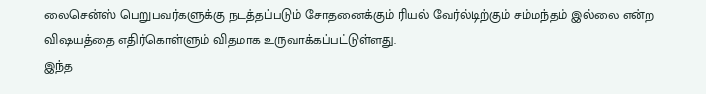லைசென்ஸ் பெறுபவர்களுக்கு நடத்தப்படும் சோதனைக்கும் ரியல் வேர்ல்டிற்கும் சம்மந்தம் இல்லை என்ற விஷயத்தை எதிர்கொள்ளும் விதமாக உருவாக்கப்பட்டுள்ளது.
இந்த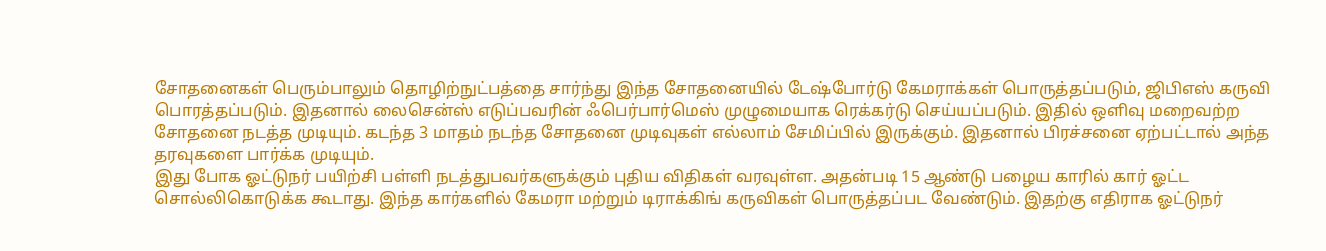சோதனைகள் பெரும்பாலும் தொழிற்நுட்பத்தை சார்ந்து இந்த சோதனையில் டேஷ்போர்டு கேமராக்கள் பொருத்தப்படும், ஜிபிஎஸ் கருவி பொரத்தப்படும். இதனால் லைசென்ஸ் எடுப்பவரின் ஃபெர்பார்மெஸ் முழுமையாக ரெக்கர்டு செய்யப்படும். இதில் ஒளிவு மறைவற்ற சோதனை நடத்த முடியும். கடந்த 3 மாதம் நடந்த சோதனை முடிவுகள் எல்லாம் சேமிப்பில் இருக்கும். இதனால் பிரச்சனை ஏற்பட்டால் அந்த தரவுகளை பார்க்க முடியும்.
இது போக ஓட்டுநர் பயிற்சி பள்ளி நடத்துபவர்களுக்கும் புதிய விதிகள் வரவுள்ள. அதன்படி 15 ஆண்டு பழைய காரில் கார் ஓட்ட சொல்லிகொடுக்க கூடாது. இந்த கார்களில் கேமரா மற்றும் டிராக்கிங் கருவிகள் பொருத்தப்பட வேண்டும். இதற்கு எதிராக ஓட்டுநர்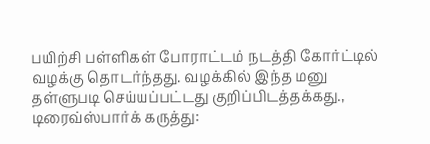பயிற்சி பள்ளிகள் போராட்டம் நடத்தி கோர்ட்டில் வழக்கு தொடர்ந்தது. வழக்கில் இந்த மனு தள்ளுபடி செய்யப்பட்டது குறிப்பிடத்தக்கது.,
டிரைவ்ஸ்பார்க் கருத்து: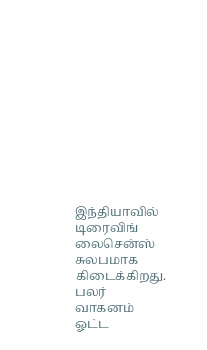இந்தியாவில் டிரைவிங் லைசென்ஸ் சுலபமாக கிடைக்கிறது. பலர் வாகனம் ஓட்ட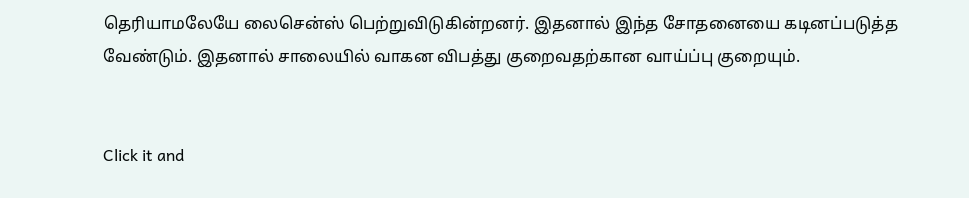தெரியாமலேயே லைசென்ஸ் பெற்றுவிடுகின்றனர். இதனால் இந்த சோதனையை கடினப்படுத்த வேண்டும். இதனால் சாலையில் வாகன விபத்து குறைவதற்கான வாய்ப்பு குறையும்.


Click it and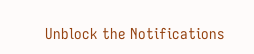Unblock the Notifications